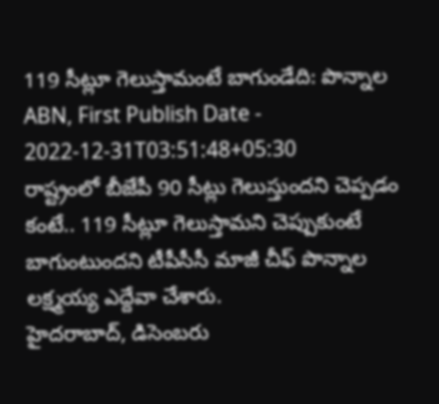119 సీట్లూ గెలుస్తామంటే బాగుండేది: పొన్నాల
ABN, First Publish Date - 2022-12-31T03:51:48+05:30
రాష్ట్రంలో బీజేపీ 90 సీట్లు గెలుస్తుందని చెప్పడం కంటే.. 119 సీట్లూ గెలుస్తామని చెప్పుకుంటే బాగుంటుందని టీపీసీసీ మాజీ చీఫ్ పొన్నాల లక్ష్మయ్య ఎద్దేవా చేశారు.
హైదరాబాద్, డిసెంబరు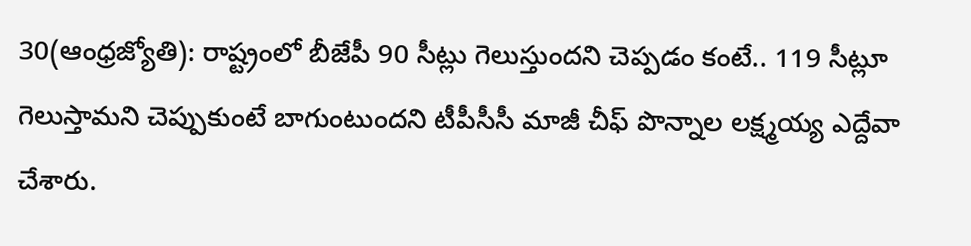30(ఆంధ్రజ్యోతి): రాష్ట్రంలో బీజేపీ 90 సీట్లు గెలుస్తుందని చెప్పడం కంటే.. 119 సీట్లూ గెలుస్తామని చెప్పుకుంటే బాగుంటుందని టీపీసీసీ మాజీ చీఫ్ పొన్నాల లక్ష్మయ్య ఎద్దేవా చేశారు.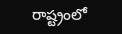రాష్ట్రంలో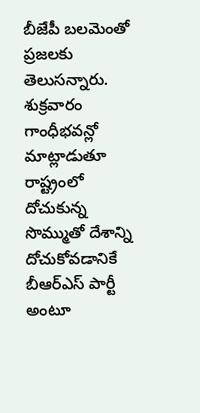బీజేపీ బలమెంతో ప్రజలకు తెలుసన్నారు. శుక్రవారం గాంధీభవన్లో మాట్లాడుతూ రాష్ట్రంలో దోచుకున్న సొమ్ముతో దేశాన్ని దోచుకోవడానికే బీఆర్ఎస్ పార్టీ అంటూ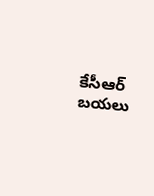కేసీఆర్ బయలు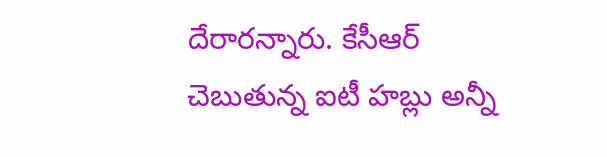దేరారన్నారు. కేసీఆర్ చెబుతున్న ఐటీ హబ్లు అన్నీ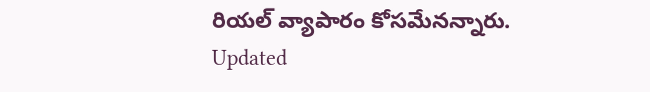రియల్ వ్యాపారం కోసమేనన్నారు.
Updated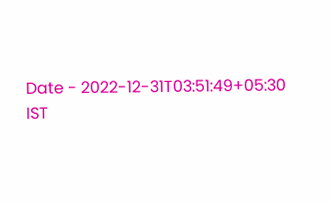Date - 2022-12-31T03:51:49+05:30 IST